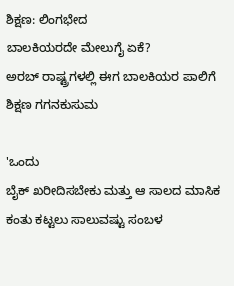ಶಿಕ್ಷಣ: ಲಿಂಗಭೇದ
ಬಾಲಕಿಯರದೇ ಮೇಲುಗೈ ಏಕೆ?
ಅರಬ್ ರಾಷ್ಟ್ರಗಳಲ್ಲಿ ಈಗ ಬಾಲಕಿಯರ ಪಾಲಿಗೆ ಶಿಕ್ಷಣ ಗಗನಕುಸುಮ

'ಒಂದು
ಬೈಕ್ ಖರೀದಿಸಬೇಕು ಮತ್ತು ಆ ಸಾಲದ ಮಾಸಿಕ ಕಂತು ಕಟ್ಟಲು ಸಾಲುವಷ್ಟು ಸಂಬಳ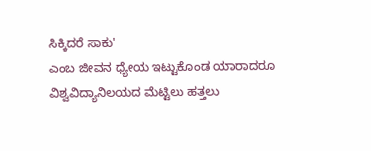ಸಿಕ್ಕಿದರೆ ಸಾಕು'
ಎಂಬ ಜೀವನ ಧ್ಯೇಯ ಇಟ್ಟುಕೊಂಡ ಯಾರಾದರೂ ವಿಶ್ವವಿದ್ಯಾನಿಲಯದ ಮೆಟ್ಟಿಲು ಹತ್ತಲು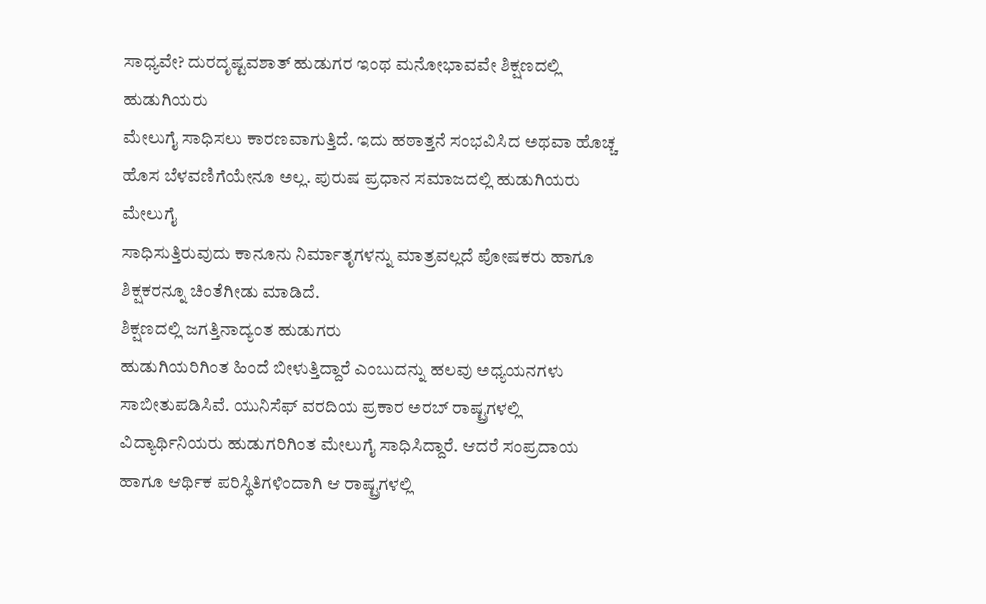ಸಾಧ್ಯವೇ? ದುರದೃಷ್ಟವಶಾತ್ ಹುಡುಗರ ಇಂಥ ಮನೋಭಾವವೇ ಶಿಕ್ಷಣದಲ್ಲಿ ಹುಡುಗಿಯರು
ಮೇಲುಗೈ ಸಾಧಿಸಲು ಕಾರಣವಾಗುತ್ತಿದೆ. ಇದು ಹಠಾತ್ತನೆ ಸಂಭವಿಸಿದ ಅಥವಾ ಹೊಚ್ಚ
ಹೊಸ ಬೆಳವಣಿಗೆಯೇನೂ ಅಲ್ಲ. ಪುರುಷ ಪ್ರಧಾನ ಸಮಾಜದಲ್ಲಿ ಹುಡುಗಿಯರು ಮೇಲುಗೈ
ಸಾಧಿಸುತ್ತಿರುವುದು ಕಾನೂನು ನಿರ್ಮಾತೃಗಳನ್ನು ಮಾತ್ರವಲ್ಲದೆ ಪೋಷಕರು ಹಾಗೂ
ಶಿಕ್ಷಕರನ್ನೂ ಚಿಂತೆಗೀಡು ಮಾಡಿದೆ.
ಶಿಕ್ಷಣದಲ್ಲಿ ಜಗತ್ತಿನಾದ್ಯಂತ ಹುಡುಗರು
ಹುಡುಗಿಯರಿಗಿಂತ ಹಿಂದೆ ಬೀಳುತ್ತಿದ್ದಾರೆ ಎಂಬುದನ್ನು ಹಲವು ಅಧ್ಯಯನಗಳು
ಸಾಬೀತುಪಡಿಸಿವೆ. ಯುನಿಸೆಫ್ ವರದಿಯ ಪ್ರಕಾರ ಅರಬ್ ರಾಷ್ಟ್ರಗಳಲ್ಲಿ
ವಿದ್ಯಾರ್ಥಿನಿಯರು ಹುಡುಗರಿಗಿಂತ ಮೇಲುಗೈ ಸಾಧಿಸಿದ್ದಾರೆ. ಆದರೆ ಸಂಪ್ರದಾಯ
ಹಾಗೂ ಆರ್ಥಿಕ ಪರಿಸ್ಥಿತಿಗಳಿಂದಾಗಿ ಆ ರಾಷ್ಟ್ರಗಳಲ್ಲಿ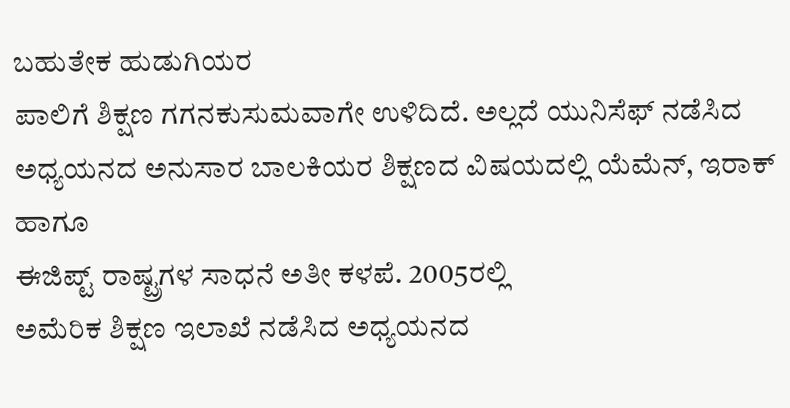ಬಹುತೇಕ ಹುಡುಗಿಯರ
ಪಾಲಿಗೆ ಶಿಕ್ಷಣ ಗಗನಕುಸುಮವಾಗೇ ಉಳಿದಿದೆ. ಅಲ್ಲದೆ ಯುನಿಸೆಫ್ ನಡೆಸಿದ
ಅಧ್ಯಯನದ ಅನುಸಾರ ಬಾಲಕಿಯರ ಶಿಕ್ಷಣದ ವಿಷಯದಲ್ಲಿ ಯೆಮೆನ್, ಇರಾಕ್ ಹಾಗೂ
ಈಜಿಪ್ಟ್ ರಾಷ್ಟ್ರಗಳ ಸಾಧನೆ ಅತೀ ಕಳಪೆ. 2005ರಲ್ಲಿ
ಅಮೆರಿಕ ಶಿಕ್ಷಣ ಇಲಾಖೆ ನಡೆಸಿದ ಅಧ್ಯಯನದ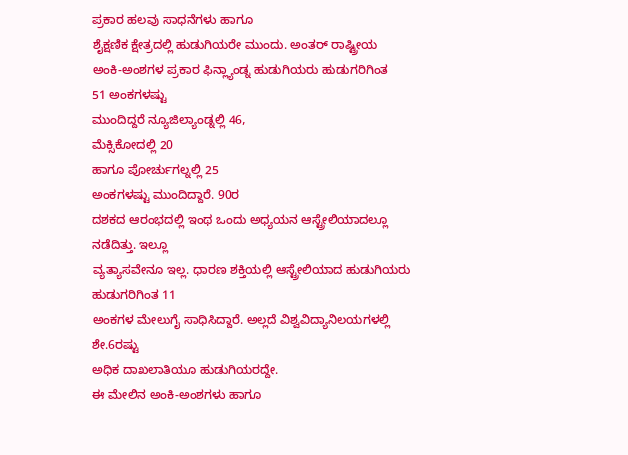ಪ್ರಕಾರ ಹಲವು ಸಾಧನೆಗಳು ಹಾಗೂ
ಶೈಕ್ಷಣಿಕ ಕ್ಷೇತ್ರದಲ್ಲಿ ಹುಡುಗಿಯರೇ ಮುಂದು. ಅಂತರ್ ರಾಷ್ಟ್ರೀಯ
ಅಂಕಿ-ಅಂಶಗಳ ಪ್ರಕಾರ ಫಿನ್ಲ್ಯಾಂಡ್ನ ಹುಡುಗಿಯರು ಹುಡುಗರಿಗಿಂತ
51 ಅಂಕಗಳಷ್ಟು
ಮುಂದಿದ್ದರೆ ನ್ಯೂಜಿಲ್ಯಾಂಡ್ನಲ್ಲಿ 46,
ಮೆಕ್ಸಿಕೋದಲ್ಲಿ 20
ಹಾಗೂ ಪೋರ್ಚುಗಲ್ನಲ್ಲಿ 25
ಅಂಕಗಳಷ್ಟು ಮುಂದಿದ್ದಾರೆ. 90ರ
ದಶಕದ ಆರಂಭದಲ್ಲಿ ಇಂಥ ಒಂದು ಅಧ್ಯಯನ ಆಸ್ಟ್ರೇಲಿಯಾದಲ್ಲೂ ನಡೆದಿತ್ತು. ಇಲ್ಲೂ
ವ್ಯತ್ಯಾಸವೇನೂ ಇಲ್ಲ. ಧಾರಣ ಶಕ್ತಿಯಲ್ಲಿ ಆಸ್ಟ್ರೇಲಿಯಾದ ಹುಡುಗಿಯರು
ಹುಡುಗರಿಗಿಂತ 11
ಅಂಕಗಳ ಮೇಲುಗೈ ಸಾಧಿಸಿದ್ದಾರೆ. ಅಲ್ಲದೆ ವಿಶ್ವವಿದ್ಯಾನಿಲಯಗಳಲ್ಲಿ ಶೇ.6ರಷ್ಟು
ಅಧಿಕ ದಾಖಲಾತಿಯೂ ಹುಡುಗಿಯರದ್ದೇ.
ಈ ಮೇಲಿನ ಅಂಕಿ-ಅಂಶಗಳು ಹಾಗೂ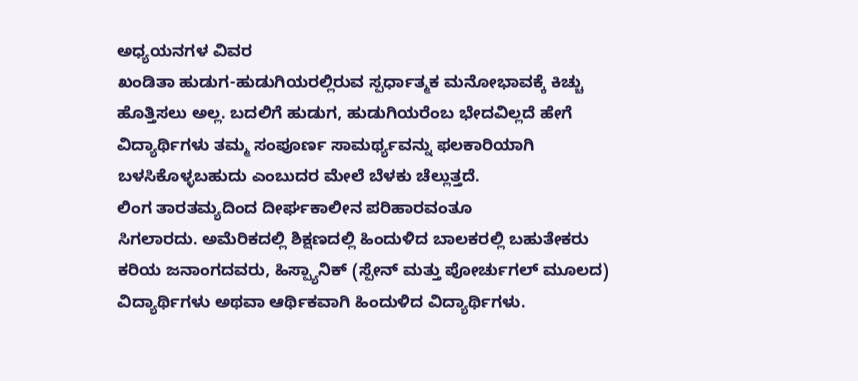ಅಧ್ಯಯನಗಳ ವಿವರ
ಖಂಡಿತಾ ಹುಡುಗ-ಹುಡುಗಿಯರಲ್ಲಿರುವ ಸ್ಪರ್ಧಾತ್ಮಕ ಮನೋಭಾವಕ್ಕೆ ಕಿಚ್ಚು
ಹೊತ್ತಿಸಲು ಅಲ್ಲ. ಬದಲಿಗೆ ಹುಡುಗ, ಹುಡುಗಿಯರೆಂಬ ಭೇದವಿಲ್ಲದೆ ಹೇಗೆ
ವಿದ್ಯಾರ್ಥಿಗಳು ತಮ್ಮ ಸಂಪೂರ್ಣ ಸಾಮರ್ಥ್ಯವನ್ನು ಫಲಕಾರಿಯಾಗಿ
ಬಳಸಿಕೊಳ್ಳಬಹುದು ಎಂಬುದರ ಮೇಲೆ ಬೆಳಕು ಚೆಲ್ಲುತ್ತದೆ.
ಲಿಂಗ ತಾರತಮ್ಯದಿಂದ ದೀರ್ಘಕಾಲೀನ ಪರಿಹಾರವಂತೂ
ಸಿಗಲಾರದು. ಅಮೆರಿಕದಲ್ಲಿ ಶಿಕ್ಷಣದಲ್ಲಿ ಹಿಂದುಳಿದ ಬಾಲಕರಲ್ಲಿ ಬಹುತೇಕರು
ಕರಿಯ ಜನಾಂಗದವರು, ಹಿಸ್ಪ್ಯಾನಿಕ್ (ಸ್ಪೇನ್ ಮತ್ತು ಪೋರ್ಚುಗಲ್ ಮೂಲದ)
ವಿದ್ಯಾರ್ಥಿಗಳು ಅಥವಾ ಆರ್ಥಿಕವಾಗಿ ಹಿಂದುಳಿದ ವಿದ್ಯಾರ್ಥಿಗಳು.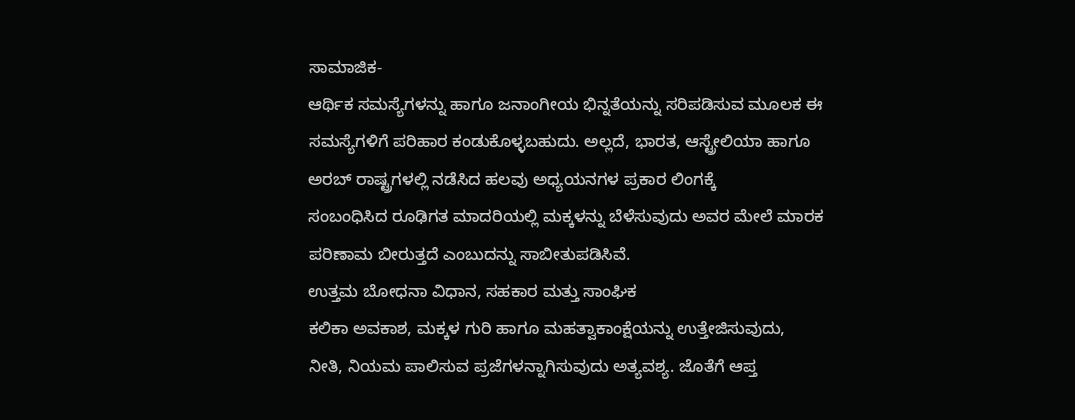ಸಾಮಾಜಿಕ-
ಆರ್ಥಿಕ ಸಮಸ್ಯೆಗಳನ್ನು ಹಾಗೂ ಜನಾಂಗೀಯ ಭಿನ್ನತೆಯನ್ನು ಸರಿಪಡಿಸುವ ಮೂಲಕ ಈ
ಸಮಸ್ಯೆಗಳಿಗೆ ಪರಿಹಾರ ಕಂಡುಕೊಳ್ಳಬಹುದು. ಅಲ್ಲದೆ, ಭಾರತ, ಆಸ್ಟ್ರೇಲಿಯಾ ಹಾಗೂ
ಅರಬ್ ರಾಷ್ಟ್ರಗಳಲ್ಲಿ ನಡೆಸಿದ ಹಲವು ಅಧ್ಯಯನಗಳ ಪ್ರಕಾರ ಲಿಂಗಕ್ಕೆ
ಸಂಬಂಧಿಸಿದ ರೂಢಿಗತ ಮಾದರಿಯಲ್ಲಿ ಮಕ್ಕಳನ್ನು ಬೆಳೆಸುವುದು ಅವರ ಮೇಲೆ ಮಾರಕ
ಪರಿಣಾಮ ಬೀರುತ್ತದೆ ಎಂಬುದನ್ನು ಸಾಬೀತುಪಡಿಸಿವೆ.
ಉತ್ತಮ ಬೋಧನಾ ವಿಧಾನ, ಸಹಕಾರ ಮತ್ತು ಸಾಂಘಿಕ
ಕಲಿಕಾ ಅವಕಾಶ, ಮಕ್ಕಳ ಗುರಿ ಹಾಗೂ ಮಹತ್ವಾಕಾಂಕ್ಷೆಯನ್ನು ಉತ್ತೇಜಿಸುವುದು,
ನೀತಿ, ನಿಯಮ ಪಾಲಿಸುವ ಪ್ರಜೆಗಳನ್ನಾಗಿಸುವುದು ಅತ್ಯವಶ್ಯ. ಜೊತೆಗೆ ಆಪ್ತ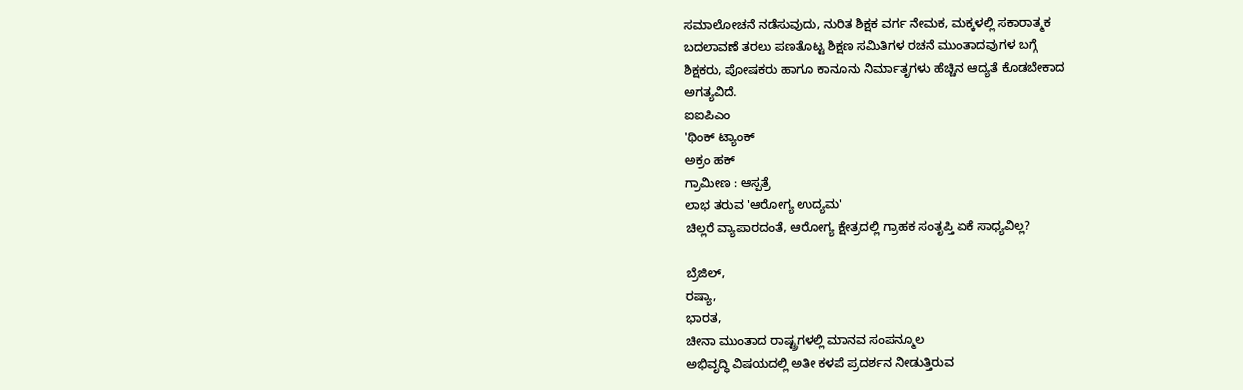ಸಮಾಲೋಚನೆ ನಡೆಸುವುದು, ನುರಿತ ಶಿಕ್ಷಕ ವರ್ಗ ನೇಮಕ, ಮಕ್ಕಳಲ್ಲಿ ಸಕಾರಾತ್ಮಕ
ಬದಲಾವಣೆ ತರಲು ಪಣತೊಟ್ಟ ಶಿಕ್ಷಣ ಸಮಿತಿಗಳ ರಚನೆ ಮುಂತಾದವುಗಳ ಬಗ್ಗೆ
ಶಿಕ್ಷಕರು, ಪೋಷಕರು ಹಾಗೂ ಕಾನೂನು ನಿರ್ಮಾತೃಗಳು ಹೆಚ್ಚಿನ ಆದ್ಯತೆ ಕೊಡಬೇಕಾದ
ಅಗತ್ಯವಿದೆ.
ಐಐಪಿಎಂ
'ಥಿಂಕ್ ಟ್ಯಾಂಕ್
ಅಕ್ರಂ ಹಕ್
ಗ್ರಾಮೀಣ : ಆಸ್ಪತ್ರೆ
ಲಾಭ ತರುವ 'ಆರೋಗ್ಯ ಉದ್ಯಮ'
ಚಿಲ್ಲರೆ ವ್ಯಾಪಾರದಂತೆ, ಆರೋಗ್ಯ ಕ್ಷೇತ್ರದಲ್ಲಿ ಗ್ರಾಹಕ ಸಂತೃಪ್ತಿ ಏಕೆ ಸಾಧ್ಯವಿಲ್ಲ?

ಬ್ರೆಜಿಲ್,
ರಷ್ಯಾ,
ಭಾರತ,
ಚೀನಾ ಮುಂತಾದ ರಾಷ್ಟ್ರಗಳಲ್ಲಿ ಮಾನವ ಸಂಪನ್ಮೂಲ
ಅಭಿವೃದ್ಧಿ ವಿಷಯದಲ್ಲಿ ಅತೀ ಕಳಪೆ ಪ್ರದರ್ಶನ ನೀಡುತ್ತಿರುವ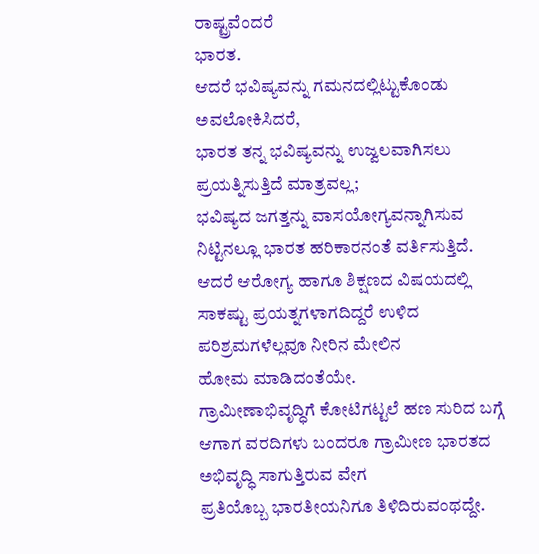ರಾಷ್ಟ್ರವೆಂದರೆ
ಭಾರತ.
ಆದರೆ ಭವಿಷ್ಯವನ್ನು ಗಮನದಲ್ಲಿಟ್ಟುಕೊಂಡು ಅವಲೋಕಿಸಿದರೆ,
ಭಾರತ ತನ್ನ ಭವಿಷ್ಯವನ್ನು ಉಜ್ವಲವಾಗಿಸಲು
ಪ್ರಯತ್ನಿಸುತ್ತಿದೆ ಮಾತ್ರವಲ್ಲ;
ಭವಿಷ್ಯದ ಜಗತ್ತನ್ನು ವಾಸಯೋಗ್ಯವನ್ನಾಗಿಸುವ
ನಿಟ್ಟಿನಲ್ಲೂ ಭಾರತ ಹರಿಕಾರನಂತೆ ವರ್ತಿಸುತ್ತಿದೆ.
ಆದರೆ ಆರೋಗ್ಯ ಹಾಗೂ ಶಿಕ್ಷಣದ ವಿಷಯದಲ್ಲಿ
ಸಾಕಷ್ಟು ಪ್ರಯತ್ನಗಳಾಗದಿದ್ದರೆ ಉಳಿದ ಪರಿಶ್ರಮಗಳೆಲ್ಲವೂ ನೀರಿನ ಮೇಲಿನ
ಹೋಮ ಮಾಡಿದಂತೆಯೇ.
ಗ್ರಾಮೀಣಾಭಿವೃದ್ಧಿಗೆ ಕೋಟಿಗಟ್ಟಲೆ ಹಣ ಸುರಿದ ಬಗ್ಗೆ
ಆಗಾಗ ವರದಿಗಳು ಬಂದರೂ ಗ್ರಾಮೀಣ ಭಾರತದ ಅಭಿವೃದ್ಧಿ ಸಾಗುತ್ತಿರುವ ವೇಗ
ಪ್ರತಿಯೊಬ್ಬ ಭಾರತೀಯನಿಗೂ ತಿಳಿದಿರುವಂಥದ್ದೇ.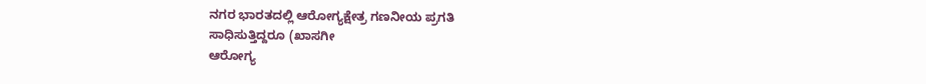ನಗರ ಭಾರತದಲ್ಲಿ ಆರೋಗ್ಯಕ್ಷೇತ್ರ ಗಣನೀಯ ಪ್ರಗತಿ
ಸಾಧಿಸುತ್ತಿದ್ದರೂ (ಖಾಸಗೀ
ಆರೋಗ್ಯ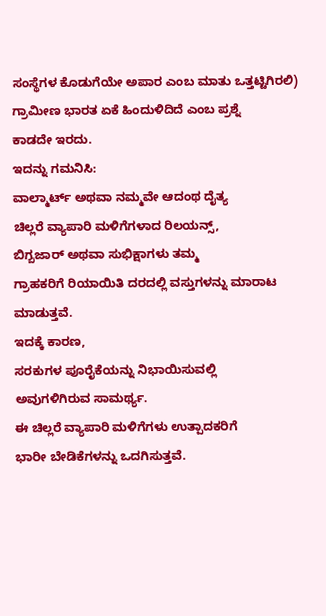ಸಂಸ್ಥೆಗಳ ಕೊಡುಗೆಯೇ ಅಪಾರ ಎಂಬ ಮಾತು ಒತ್ತಟ್ಟಿಗಿರಲಿ)
ಗ್ರಾಮೀಣ ಭಾರತ ಏಕೆ ಹಿಂದುಳಿದಿದೆ ಎಂಬ ಪ್ರಶ್ನೆ
ಕಾಡದೇ ಇರದು.
ಇದನ್ನು ಗಮನಿಸಿ:
ವಾಲ್ಮಾರ್ಟ್ ಅಥವಾ ನಮ್ಮವೇ ಆದಂಥ ದೈತ್ಯ
ಚಿಲ್ಲರೆ ವ್ಯಾಪಾರಿ ಮಳಿಗೆಗಳಾದ ರಿಲಯನ್ಸ್,
ಬಿಗ್ಬಜಾರ್ ಅಥವಾ ಸುಭಿಕ್ಷಾಗಳು ತಮ್ಮ
ಗ್ರಾಹಕರಿಗೆ ರಿಯಾಯಿತಿ ದರದಲ್ಲಿ ವಸ್ತುಗಳನ್ನು ಮಾರಾಟ ಮಾಡುತ್ತವೆ.
ಇದಕ್ಕೆ ಕಾರಣ,
ಸರಕುಗಳ ಪೂರೈಕೆಯನ್ನು ನಿಭಾಯಿಸುವಲ್ಲಿ
ಅವುಗಳಿಗಿರುವ ಸಾಮರ್ಥ್ಯ.
ಈ ಚಿಲ್ಲರೆ ವ್ಯಾಪಾರಿ ಮಳಿಗೆಗಳು ಉತ್ಪಾದಕರಿಗೆ
ಭಾರೀ ಬೇಡಿಕೆಗಳನ್ನು ಒದಗಿಸುತ್ತವೆ.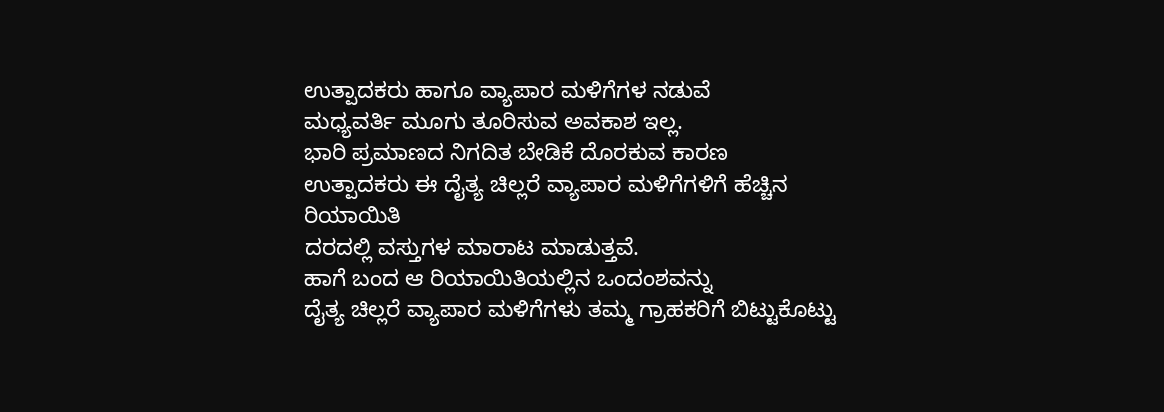ಉತ್ಪಾದಕರು ಹಾಗೂ ವ್ಯಾಪಾರ ಮಳಿಗೆಗಳ ನಡುವೆ
ಮಧ್ಯವರ್ತಿ ಮೂಗು ತೂರಿಸುವ ಅವಕಾಶ ಇಲ್ಲ.
ಭಾರಿ ಪ್ರಮಾಣದ ನಿಗದಿತ ಬೇಡಿಕೆ ದೊರಕುವ ಕಾರಣ
ಉತ್ಪಾದಕರು ಈ ದೈತ್ಯ ಚಿಲ್ಲರೆ ವ್ಯಾಪಾರ ಮಳಿಗೆಗಳಿಗೆ ಹೆಚ್ಚಿನ ರಿಯಾಯಿತಿ
ದರದಲ್ಲಿ ವಸ್ತುಗಳ ಮಾರಾಟ ಮಾಡುತ್ತವೆ.
ಹಾಗೆ ಬಂದ ಆ ರಿಯಾಯಿತಿಯಲ್ಲಿನ ಒಂದಂಶವನ್ನು
ದೈತ್ಯ ಚಿಲ್ಲರೆ ವ್ಯಾಪಾರ ಮಳಿಗೆಗಳು ತಮ್ಮ ಗ್ರಾಹಕರಿಗೆ ಬಿಟ್ಟುಕೊಟ್ಟು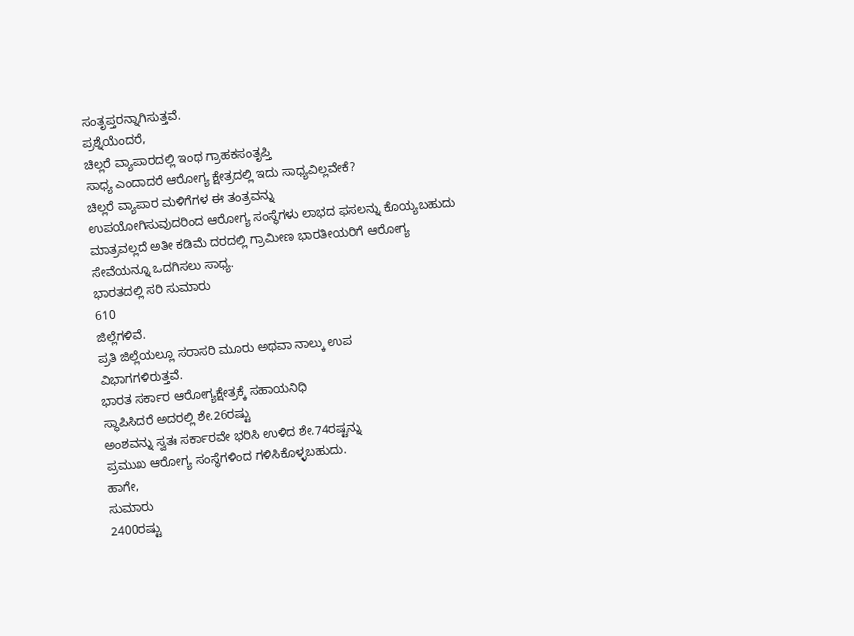ಸಂತೃಪ್ತರನ್ನಾಗಿಸುತ್ತವೆ.
ಪ್ರಶ್ನೆಯೆಂದರೆ,
ಚಿಲ್ಲರೆ ವ್ಯಾಪಾರದಲ್ಲಿ ಇಂಥ ಗ್ರಾಹಕಸಂತೃಪ್ತಿ
ಸಾಧ್ಯ ಎಂದಾದರೆ ಆರೋಗ್ಯ ಕ್ಷೇತ್ರದಲ್ಲಿ ಇದು ಸಾಧ್ಯವಿಲ್ಲವೇಕೆ?
ಚಿಲ್ಲರೆ ವ್ಯಾಪಾರ ಮಳಿಗೆಗಳ ಈ ತಂತ್ರವನ್ನು
ಉಪಯೋಗಿಸುವುದರಿಂದ ಆರೋಗ್ಯ ಸಂಸ್ಥೆಗಳು ಲಾಭದ ಫಸಲನ್ನು ಕೊಯ್ಯಬಹುದು
ಮಾತ್ರವಲ್ಲದೆ ಅತೀ ಕಡಿಮೆ ದರದಲ್ಲಿ ಗ್ರಾಮೀಣ ಭಾರತೀಯರಿಗೆ ಆರೋಗ್ಯ
ಸೇವೆಯನ್ನೂ ಒದಗಿಸಲು ಸಾಧ್ಯ.
ಭಾರತದಲ್ಲಿ ಸರಿ ಸುಮಾರು
610
ಜಿಲ್ಲೆಗಳಿವೆ.
ಪ್ರತಿ ಜಿಲ್ಲೆಯಲ್ಲೂ ಸರಾಸರಿ ಮೂರು ಅಥವಾ ನಾಲ್ಕು ಉಪ
ವಿಭಾಗಗಳಿರುತ್ತವೆ.
ಭಾರತ ಸರ್ಕಾರ ಆರೋಗ್ಯಕ್ಷೇತ್ರಕ್ಕೆ ಸಹಾಯನಿಧಿ
ಸ್ಥಾಪಿಸಿದರೆ ಅದರಲ್ಲಿ ಶೇ.26ರಷ್ಟು
ಅಂಶವನ್ನು ಸ್ವತಃ ಸರ್ಕಾರವೇ ಭರಿಸಿ ಉಳಿದ ಶೇ.74ರಷ್ಟನ್ನು
ಪ್ರಮುಖ ಆರೋಗ್ಯ ಸಂಸ್ಥೆಗಳಿಂದ ಗಳಿಸಿಕೊಳ್ಳಬಹುದು.
ಹಾಗೇ,
ಸುಮಾರು
2400ರಷ್ಟು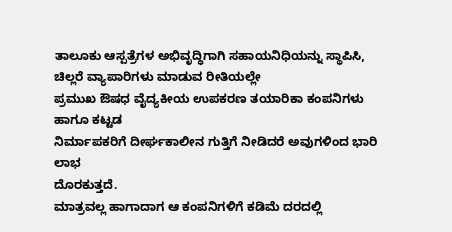ತಾಲೂಕು ಆಸ್ಪತ್ರೆಗಳ ಅಭಿವೃದ್ಧಿಗಾಗಿ ಸಹಾಯನಿಧಿಯನ್ನು ಸ್ಥಾಪಿಸಿ,
ಚಿಲ್ಲರೆ ವ್ಯಾಪಾರಿಗಳು ಮಾಡುವ ರೀತಿಯಲ್ಲೇ
ಪ್ರಮುಖ ಔಷಧ ವೈದ್ಯಕೀಯ ಉಪಕರಣ ತಯಾರಿಕಾ ಕಂಪನಿಗಳು ಹಾಗೂ ಕಟ್ಟಡ
ನಿರ್ಮಾಪಕರಿಗೆ ದೀರ್ಘಕಾಲೀನ ಗುತ್ತಿಗೆ ನೀಡಿದರೆ ಅವುಗಳಿಂದ ಭಾರಿ ಲಾಭ
ದೊರಕುತ್ತದೆ.
ಮಾತ್ರವಲ್ಲ ಹಾಗಾದಾಗ ಆ ಕಂಪನಿಗಳಿಗೆ ಕಡಿಮೆ ದರದಲ್ಲಿ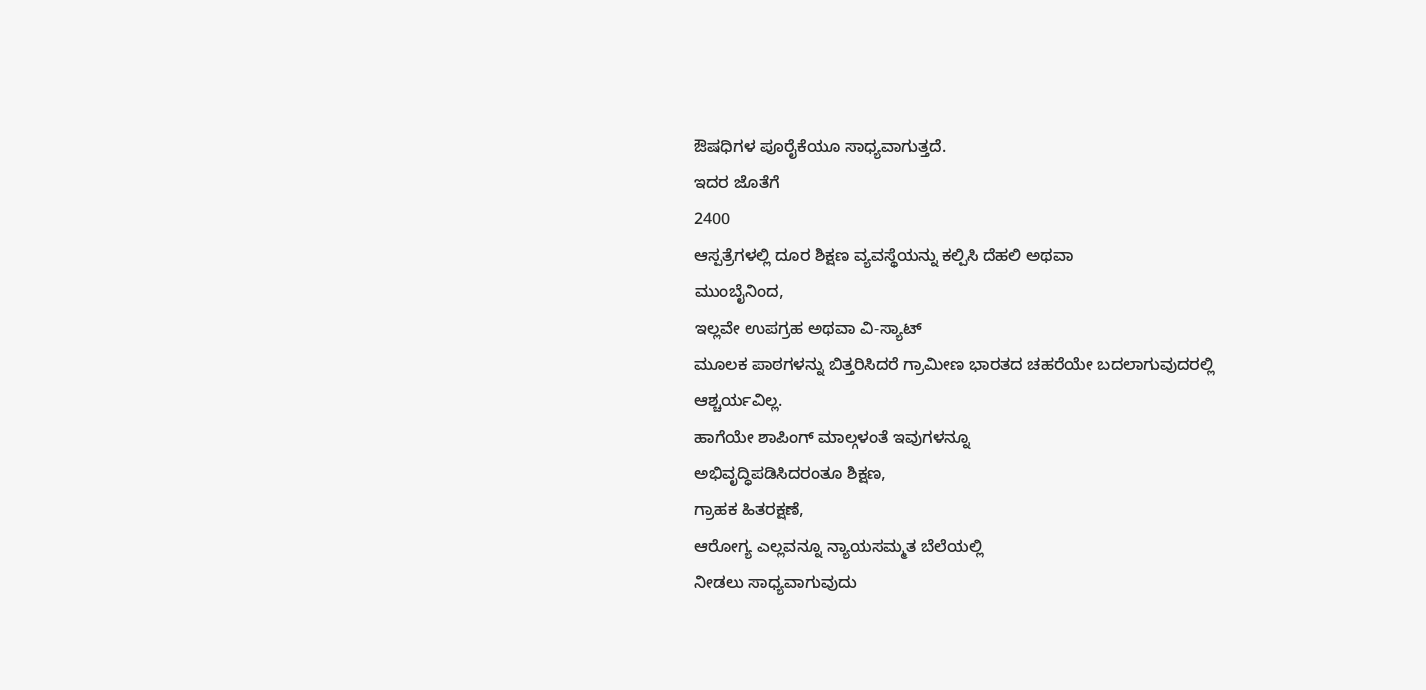ಔಷಧಿಗಳ ಪೂರೈಕೆಯೂ ಸಾಧ್ಯವಾಗುತ್ತದೆ.
ಇದರ ಜೊತೆಗೆ
2400
ಆಸ್ಪತ್ರೆಗಳಲ್ಲಿ ದೂರ ಶಿಕ್ಷಣ ವ್ಯವಸ್ಥೆಯನ್ನು ಕಲ್ಪಿಸಿ ದೆಹಲಿ ಅಥವಾ
ಮುಂಬೈನಿಂದ,
ಇಲ್ಲವೇ ಉಪಗ್ರಹ ಅಥವಾ ವಿ-ಸ್ಯಾಟ್
ಮೂಲಕ ಪಾಠಗಳನ್ನು ಬಿತ್ತರಿಸಿದರೆ ಗ್ರಾಮೀಣ ಭಾರತದ ಚಹರೆಯೇ ಬದಲಾಗುವುದರಲ್ಲಿ
ಆಶ್ಚರ್ಯವಿಲ್ಲ.
ಹಾಗೆಯೇ ಶಾಪಿಂಗ್ ಮಾಲ್ಗಳಂತೆ ಇವುಗಳನ್ನೂ
ಅಭಿವೃದ್ಧಿಪಡಿಸಿದರಂತೂ ಶಿಕ್ಷಣ,
ಗ್ರಾಹಕ ಹಿತರಕ್ಷಣೆ,
ಆರೋಗ್ಯ ಎಲ್ಲವನ್ನೂ ನ್ಯಾಯಸಮ್ಮತ ಬೆಲೆಯಲ್ಲಿ
ನೀಡಲು ಸಾಧ್ಯವಾಗುವುದು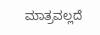ಮಾತ್ರವಲ್ಲದೆ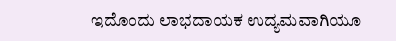ಇದೊಂದು ಲಾಭದಾಯಕ ಉದ್ಯಮವಾಗಿಯೂ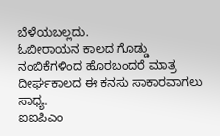ಬೆಳೆಯಬಲ್ಲದು.
ಓಬೀರಾಯನ ಕಾಲದ ಗೊಡ್ಡು ನಂಬಿಕೆಗಳಿಂದ ಹೊರಬಂದರೆ ಮಾತ್ರ
ದೀರ್ಘಕಾಲದ ಈ ಕನಸು ಸಾಕಾರವಾಗಲು ಸಾಧ್ಯ.
ಐಐಪಿಎಂ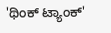'ಥಿಂಕ್ ಟ್ಯಾಂಕ್'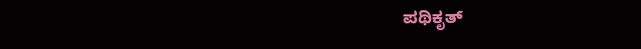ಪಥಿಕೃತ್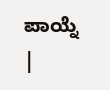ಪಾಯ್ನೆ
|